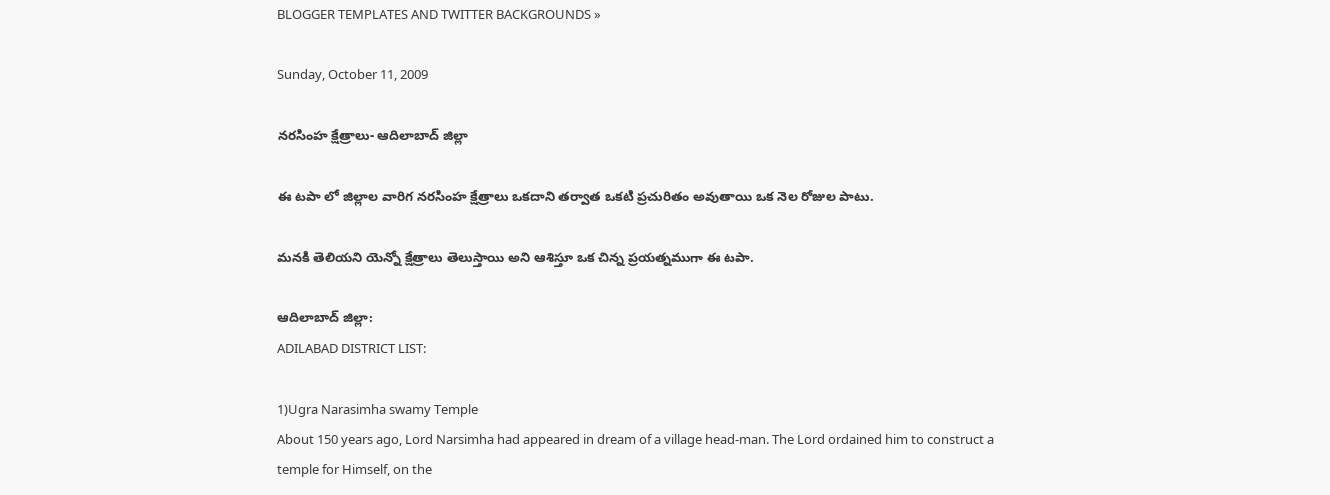BLOGGER TEMPLATES AND TWITTER BACKGROUNDS »

Sunday, October 11, 2009

నరసింహ క్షేత్రాలు- ఆదిలాబాద్ జిల్లా

ఈ టపా లో జిల్లాల వారిగ నరసింహ క్షేత్రాలు ఒకదాని తర్వాత ఒకటి ప్రచురితం అవుతాయి ఒక నెల రోజుల పాటు.

మనకి తెలియని యెన్నో క్షేత్రాలు తెలుస్తాయి అని ఆశిస్తూ ఒక చిన్న ప్రయత్నముగా ఈ టపా.

ఆదిలాబాద్ జిల్లా:
ADILABAD DISTRICT LIST:

1)Ugra Narasimha swamy Temple
About 150 years ago, Lord Narsimha had appeared in dream of a village head-man. The Lord ordained him to construct a temple for Himself, on the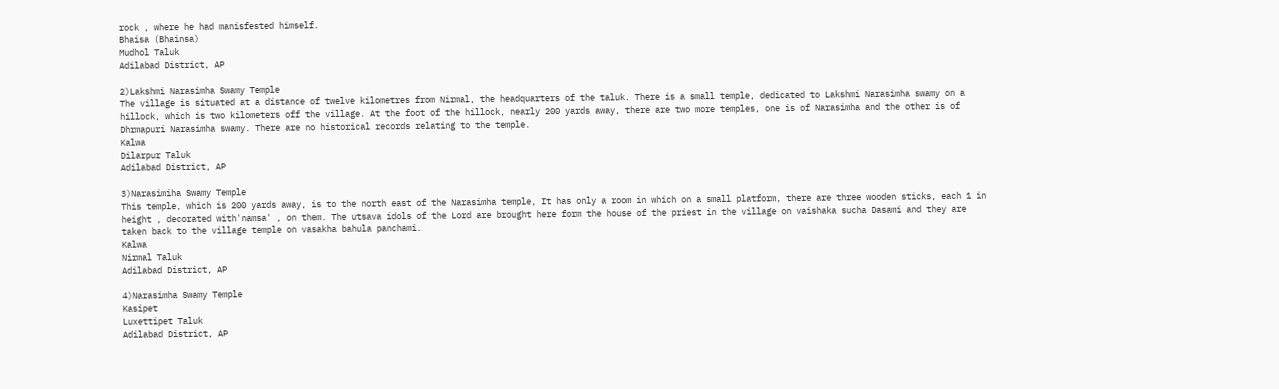rock , where he had manisfested himself.
Bhaisa (Bhainsa)
Mudhol Taluk
Adilabad District, AP

2)Lakshmi Narasimha Swamy Temple
The village is situated at a distance of twelve kilometres from Nirmal, the headquarters of the taluk. There is a small temple, dedicated to Lakshmi Narasimha swamy on a hillock, which is two kilometers off the village. At the foot of the hillock, nearly 200 yards away, there are two more temples, one is of Narasimha and the other is of Dhrmapuri Narasimha swamy. There are no historical records relating to the temple.
Kalwa
Dilarpur Taluk
Adilabad District, AP

3)Narasimiha Swamy Temple
This temple, which is 200 yards away, is to the north east of the Narasimha temple, It has only a room in which on a small platform, there are three wooden sticks, each 1 in height , decorated with'namsa' , on them. The utsava idols of the Lord are brought here form the house of the priest in the village on vaishaka sucha Dasami and they are taken back to the village temple on vasakha bahula panchami.
Kalwa
Nirmal Taluk
Adilabad District, AP

4)Narasimha Swamy Temple
Kasipet
Luxettipet Taluk
Adilabad District, AP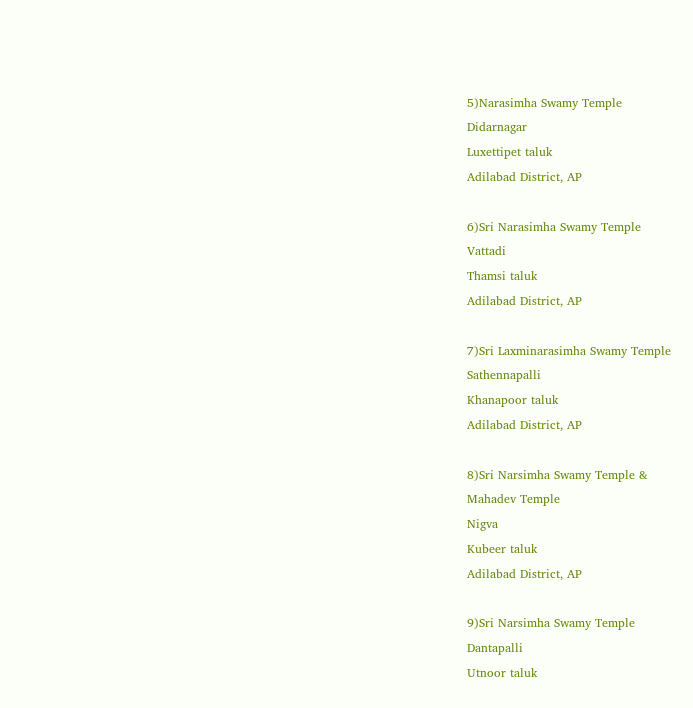5)Narasimha Swamy Temple
Didarnagar
Luxettipet taluk
Adilabad District, AP

6)Sri Narasimha Swamy Temple
Vattadi
Thamsi taluk
Adilabad District, AP

7)Sri Laxminarasimha Swamy Temple
Sathennapalli
Khanapoor taluk
Adilabad District, AP

8)Sri Narsimha Swamy Temple &
Mahadev Temple
Nigva
Kubeer taluk
Adilabad District, AP

9)Sri Narsimha Swamy Temple
Dantapalli
Utnoor taluk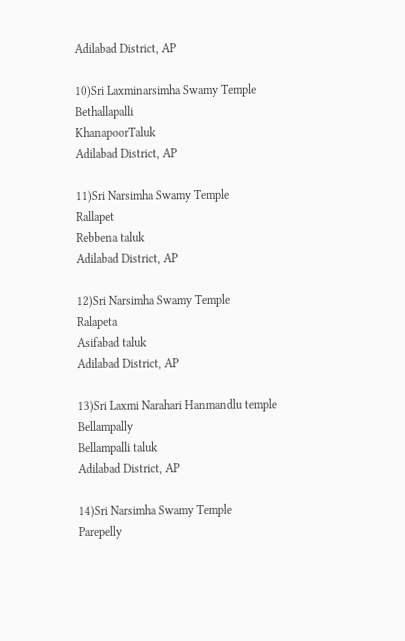Adilabad District, AP

10)Sri Laxminarsimha Swamy Temple
Bethallapalli
KhanapoorTaluk
Adilabad District, AP

11)Sri Narsimha Swamy Temple
Rallapet
Rebbena taluk
Adilabad District, AP

12)Sri Narsimha Swamy Temple
Ralapeta
Asifabad taluk
Adilabad District, AP

13)Sri Laxmi Narahari Hanmandlu temple
Bellampally
Bellampalli taluk
Adilabad District, AP

14)Sri Narsimha Swamy Temple
Parepelly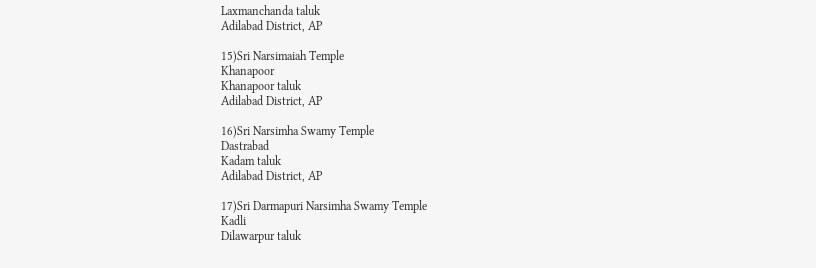Laxmanchanda taluk
Adilabad District, AP

15)Sri Narsimaiah Temple
Khanapoor
Khanapoor taluk
Adilabad District, AP

16)Sri Narsimha Swamy Temple
Dastrabad
Kadam taluk
Adilabad District, AP

17)Sri Darmapuri Narsimha Swamy Temple
Kadli
Dilawarpur taluk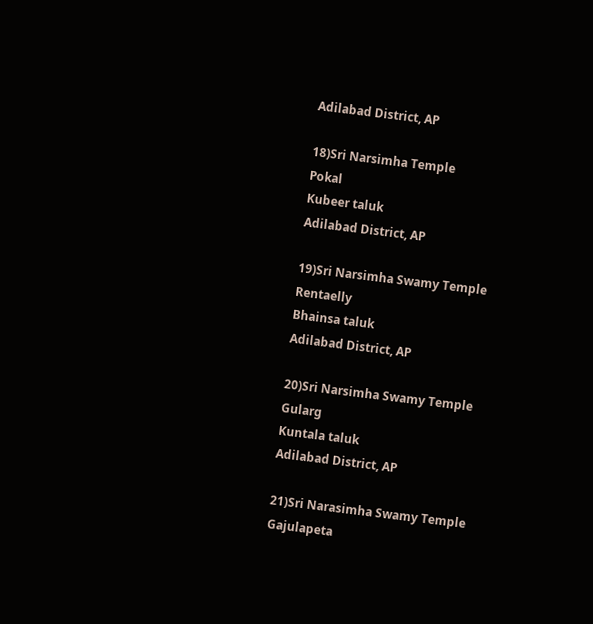Adilabad District, AP

18)Sri Narsimha Temple
Pokal
Kubeer taluk
Adilabad District, AP

19)Sri Narsimha Swamy Temple
Rentaelly
Bhainsa taluk
Adilabad District, AP

20)Sri Narsimha Swamy Temple
Gularg
Kuntala taluk
Adilabad District, AP

21)Sri Narasimha Swamy Temple
Gajulapeta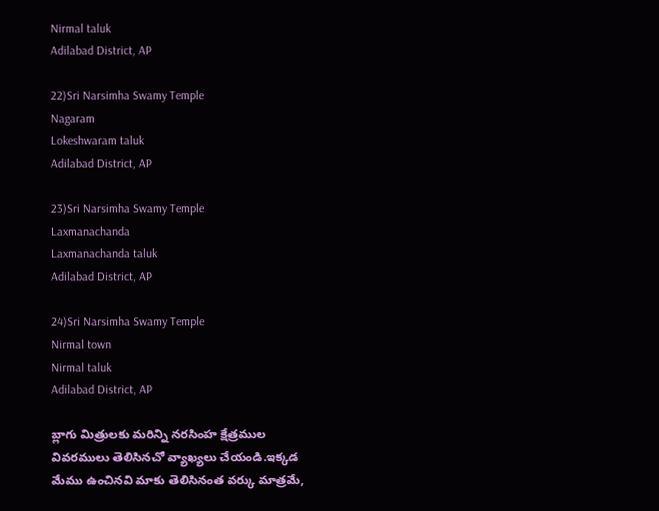Nirmal taluk
Adilabad District, AP

22)Sri Narsimha Swamy Temple
Nagaram
Lokeshwaram taluk
Adilabad District, AP

23)Sri Narsimha Swamy Temple
Laxmanachanda
Laxmanachanda taluk
Adilabad District, AP

24)Sri Narsimha Swamy Temple
Nirmal town
Nirmal taluk
Adilabad District, AP

బ్లాగు మిత్రులకు మరిన్ని నరసింహ క్షేత్రముల వివరములు తెలిసినచో వ్యాఖ్యలు చేయండి.ఇక్కడ మేము ఉంచినవి మాకు తెలిసినంత వర్కు మాత్రమే,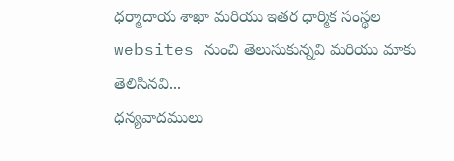ధర్మాదాయ శాఖా మరియు ఇతర ధార్మిక సంస్థల websites నుంచి తెలుసుకున్నవి మరియు మాకు తెలిసినవి...
ధన్యవాదములు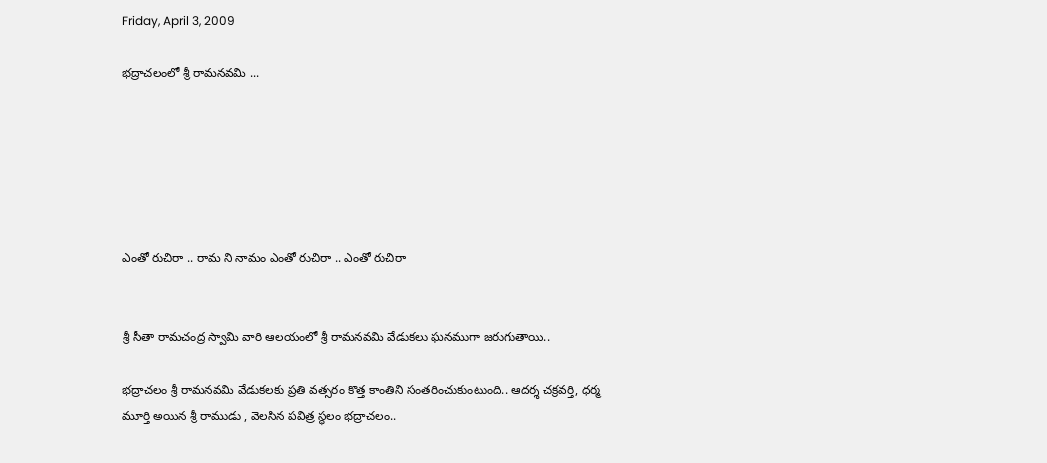Friday, April 3, 2009

భద్రాచలంలో శ్రీ రామనవమి ...






ఎంతో రుచిరా .. రామ ని నామం ఎంతో రుచిరా .. ఎంతో రుచిరా


శ్రీ సీతా రామచంద్ర స్వామి వారి ఆలయంలో శ్రీ రామనవమి వేడుకలు ఘనముగా జరుగుతాయి..

భద్రాచలం శ్రీ రామనవమి వేడుకలకు ప్రతి వత్సరం కొత్త కాంతిని సంతరించుకుంటుంది.. ఆదర్శ చక్రవర్తి, ధర్మ మూర్తి అయిన శ్రీ రాముడు , వెలసిన పవిత్ర స్థలం భద్రాచలం..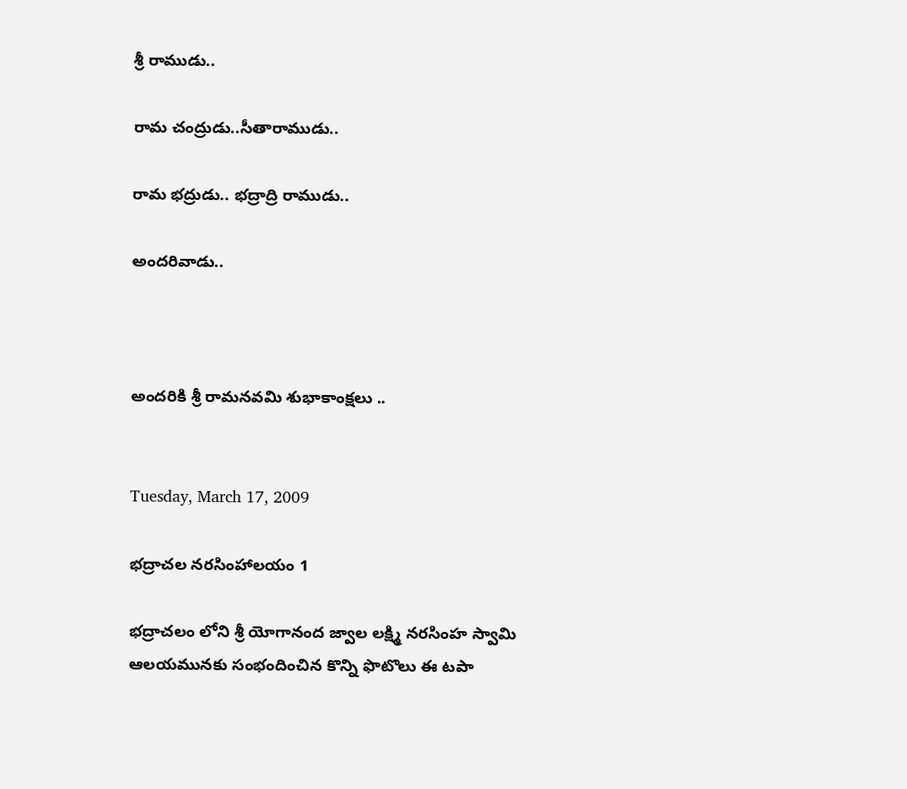శ్రీ రాముడు..

రామ చంద్రుడు..సీతారాముడు..

రామ భద్రుడు.. భద్రాద్రి రాముడు..

అందరివాడు..



అందరికి శ్రీ రామనవమి శుభాకాంక్షలు ..


Tuesday, March 17, 2009

భద్రాచల నరసింహాలయం 1

భద్రాచలం లోని శ్రీ యోగానంద జ్వాల లక్ష్మి నరసింహ స్వామి ఆలయమునకు సంభందించిన కొన్ని ఫొటొలు ఈ టపా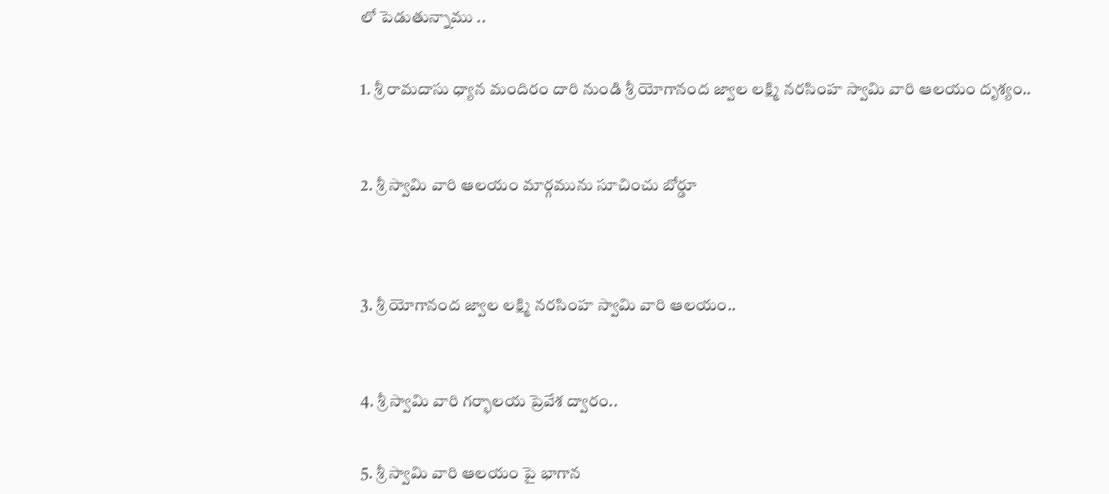లో పెడుతున్నాము ..


1. శ్రీ రామదాసు ధ్యాన మందిరం దారి నుండి శ్రీ యోగానంద జ్వాల లక్ష్మి నరసింహ స్వామి వారి ఆలయం దృశ్యం..



2. శ్రీ స్వామి వారి ఆలయం మార్గమును సూచించు బోర్డూ




3. శ్రీ యోగానంద జ్వాల లక్ష్మి నరసింహ స్వామి వారి ఆలయం..



4. శ్రీ స్వామి వారి గర్భాలయ ప్రెవేశ ద్వారం..


5. శ్రీ స్వామి వారి ఆలయం పై భాగాన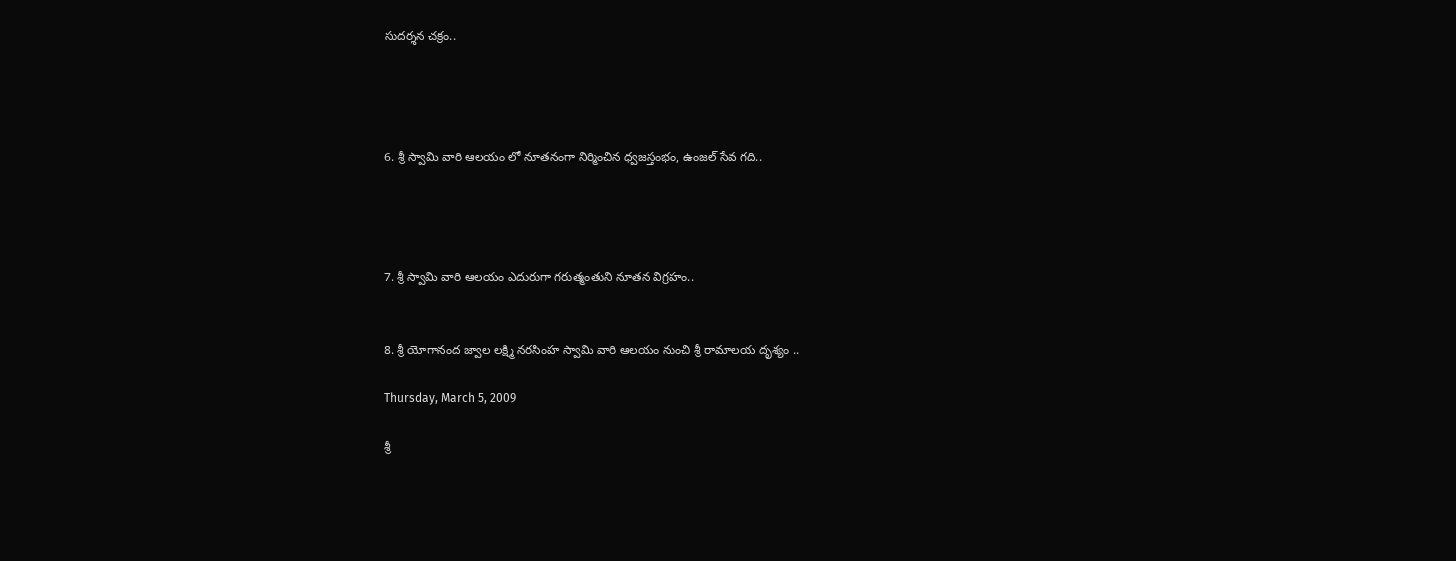సుదర్శన చక్రం..




6. శ్రీ స్వామి వారి ఆలయం లో నూతనంగా నిర్మించిన ధ్వజస్తంభం, ఉంజల్ సేవ గది..




7. శ్రీ స్వామి వారి ఆలయం ఎదురుగా గరుత్మంతుని నూతన విగ్రహం..


8. శ్రీ యోగానంద జ్వాల లక్ష్మి నరసింహ స్వామి వారి ఆలయం నుంచి శ్రీ రామాలయ దృశ్యం ..

Thursday, March 5, 2009

శ్రీ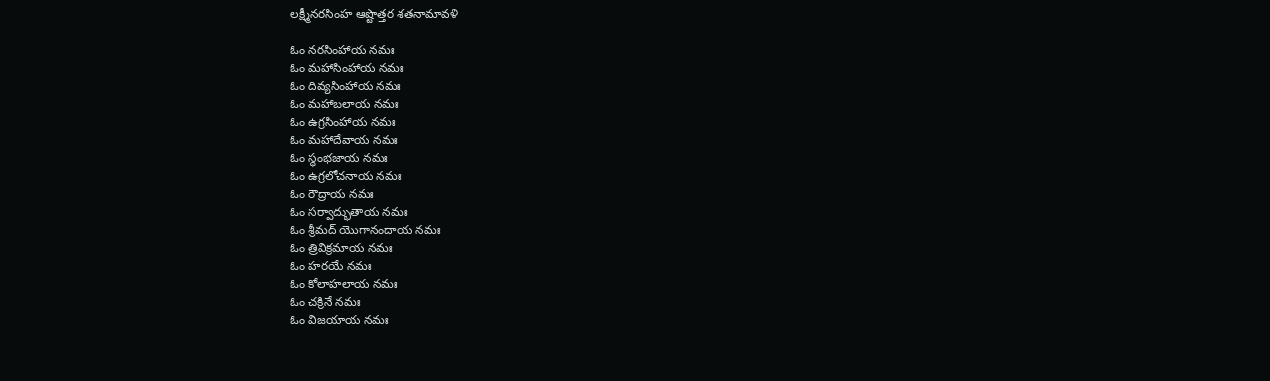లక్ష్మీనరసింహ ఆష్టొత్తర శతనామావళి

ఓం నరసింహాయ నమః
ఓం మహాసింహాయ నమః
ఓం దివ్యసింహాయ నమః
ఓం మహాబలాయ నమః
ఓం ఉగ్రసింహాయ నమః
ఓం మహాదేవాయ నమః
ఓం స్థంభజాయ నమః
ఓం ఉగ్రలోచనాయ నమః
ఓం రౌద్రాయ నమః
ఓం సర్వాద్భుతాయ నమః
ఓం శ్రీమద్ యొగానందాయ నమః
ఓం త్రివిక్రమాయ నమః
ఓం హరయే నమః
ఓం కోలాహలాయ నమః
ఓం చక్రినే నమః
ఓం విజయాయ నమః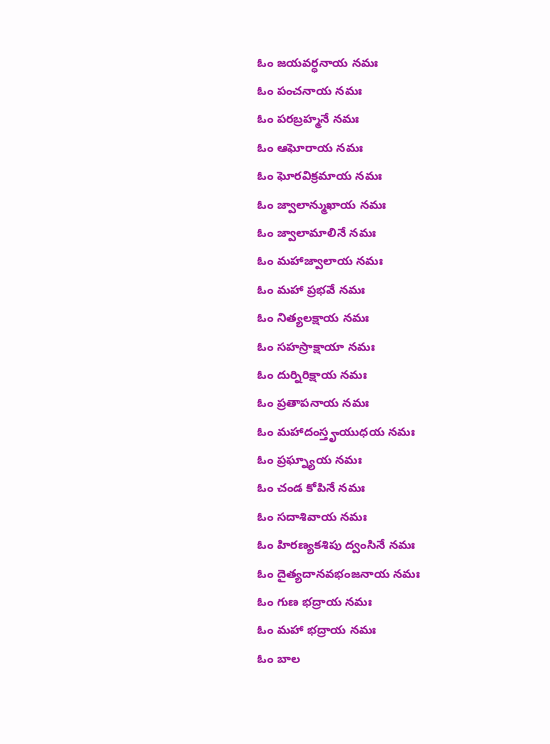ఓం జయవర్ధనాయ నమః
ఓం పంచనాయ నమః
ఓం పరబ్రహ్మనే నమః
ఓం ఆఘోరాయ నమః
ఓం ఘోరవిక్రమాయ నమః
ఓం జ్వాలాన్ముఖాయ నమః
ఓం జ్వాలామాలినే నమః
ఓం మహాజ్వాలాయ నమః
ఓం మహా ప్రభవే నమః
ఓం నిత్యలక్షాయ నమః
ఓం సహస్రాక్షాయా నమః
ఓం దుర్నిరిక్షాయ నమః
ఓం ప్రతాపనాయ నమః
ఓం మహాదంస్తౄయుధయ నమః
ఓం ప్రఘ్న్యాయ నమః
ఓం చండ కోపినే నమః
ఓం సదాశివాయ నమః
ఓం హిరణ్యకశిపు ద్వంసినే నమః
ఓం దైత్యదానవభంజనాయ నమః
ఓం గుణ భద్రాయ నమః
ఓం మహా భద్రాయ నమః
ఓం బాల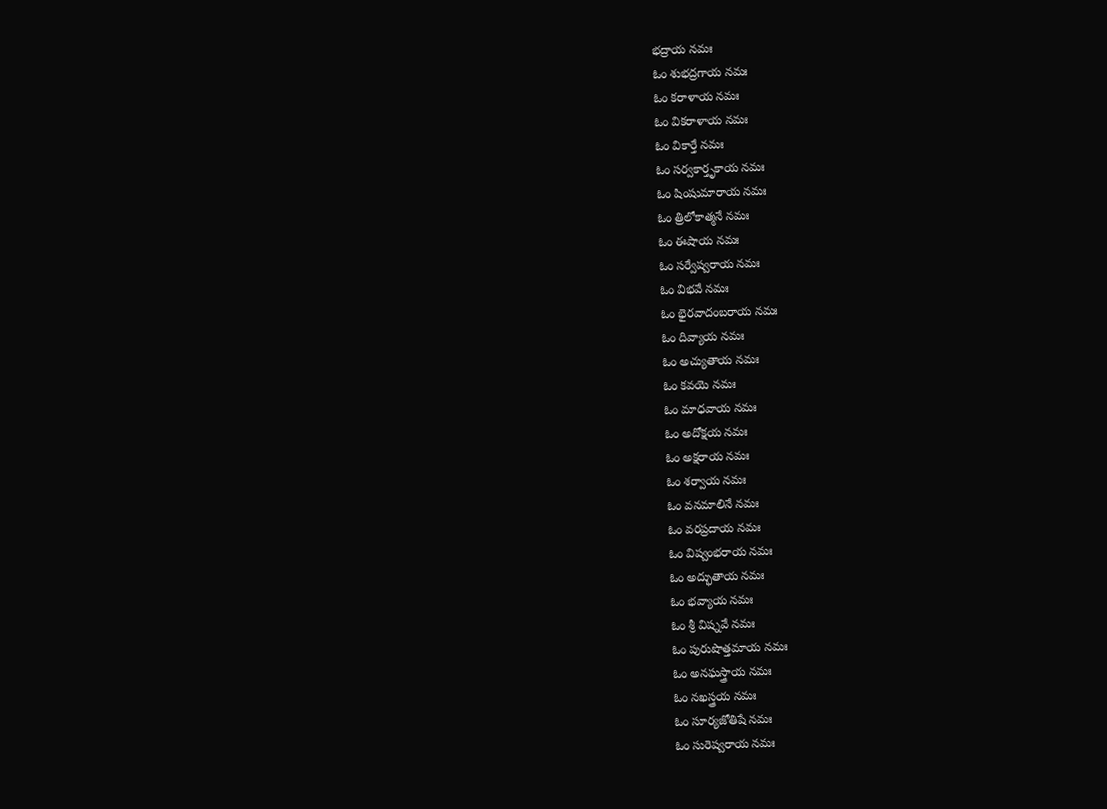భద్రాయ నమః
ఓం శుభద్రగాయ నమః
ఓం కరాళాయ నమః
ఓం వికరాళాయ నమః
ఓం వికార్తే నమః
ఓం సర్వకార్తృకాయ నమః
ఓం షింషుమారాయ నమః
ఓం త్రిలోకాత్మనే నమః
ఓం ఈషాయ నమః
ఓం సర్వేష్వరాయ నమః
ఓం విభవే నమః
ఓం భైరవాదంబరాయ నమః
ఓం దివ్యాయ నమః
ఓం అచ్యుతాయ నమః
ఓం కవయె నమః
ఓం మాధవాయ నమః
ఓం అదోక్షయ నమః
ఓం అక్షరాయ నమః
ఓం శర్వాయ నమః
ఓం వనమాలినే నమః
ఓం వరప్రదాయ నమః
ఓం విష్వంభరాయ నమః
ఓం అద్భుతాయ నమః
ఓం భవ్యాయ నమః
ఓం శ్రీ విష్నవే నమః
ఓం పురుషొత్తమాయ నమః
ఓం అనఘస్త్రాయ నమః
ఓం నఖస్త్రయ నమః
ఓం సూర్యజోతిషే నమః
ఓం సురెష్వరాయ నమః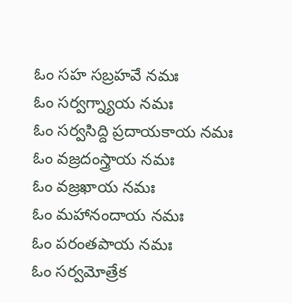ఓం సహ సబ్రహవే నమః
ఓం సర్వగ్న్యాయ నమః
ఓం సర్వసిద్ది ప్రదాయకాయ నమః
ఓం వజ్రదంస్త్రాయ నమః
ఓం వజ్రఖాయ నమః
ఓం మహానందాయ నమః
ఓం పరంతపాయ నమః
ఓం సర్వమోత్రేక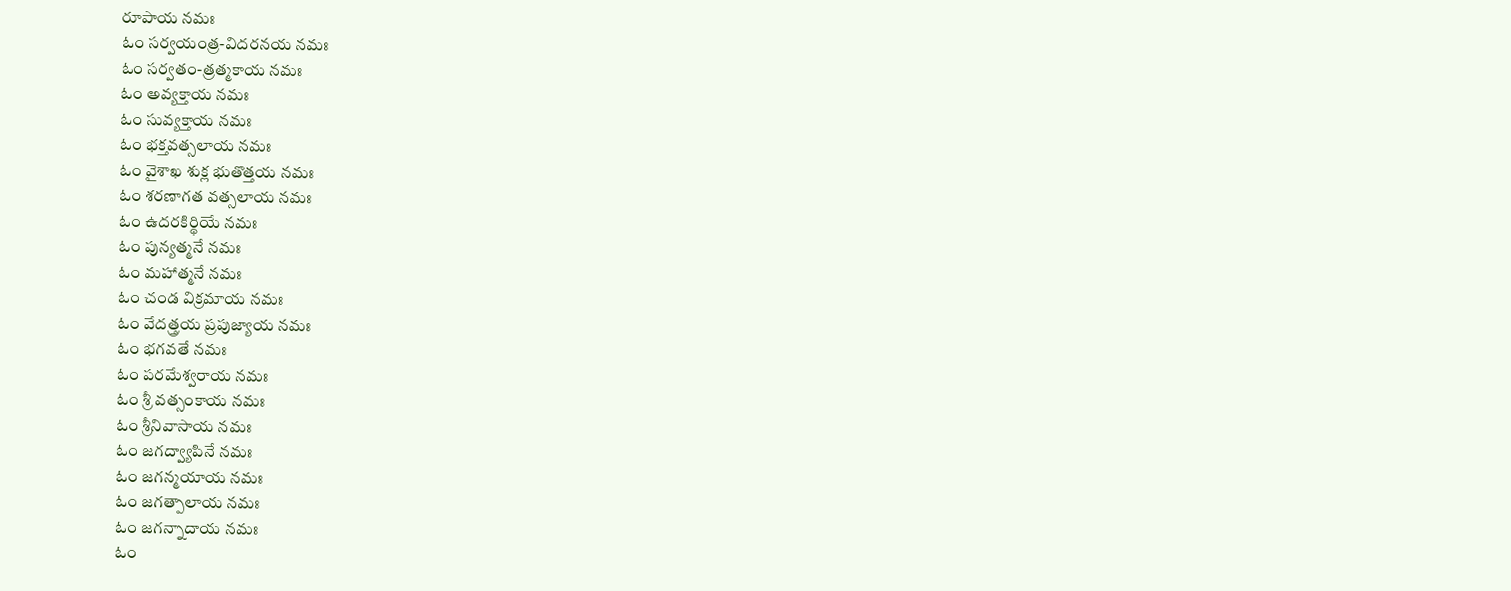రూపాయ నమః
ఓం సర్వయంత్ర-విదరనయ నమః
ఓం సర్వతం-త్రత్మకాయ నమః
ఓం అవ్యక్తాయ నమః
ఓం సువ్యక్తాయ నమః
ఓం భక్తవత్సలాయ నమః
ఓం వైశాఖ శుక్ల భుతొత్తయ నమః
ఓం శరణాగత వత్సలాయ నమః
ఓం ఉదరకిర్థియే నమః
ఓం పున్యత్మనే నమః
ఓం మహాత్మనే నమః
ఓం చండ విక్రమాయ నమః
ఓం వేదత్త్రయ ప్రపుజ్యాయ నమః
ఓం భగవతే నమః
ఓం పరమేశ్వరాయ నమః
ఓం శ్రీ వత్సంకాయ నమః
ఓం శ్రీనివాసాయ నమః
ఓం జగద్వ్యాపినే నమః
ఓం జగన్మయాయ నమః
ఓం జగత్పాలాయ నమః
ఓం జగన్నాదాయ నమః
ఓం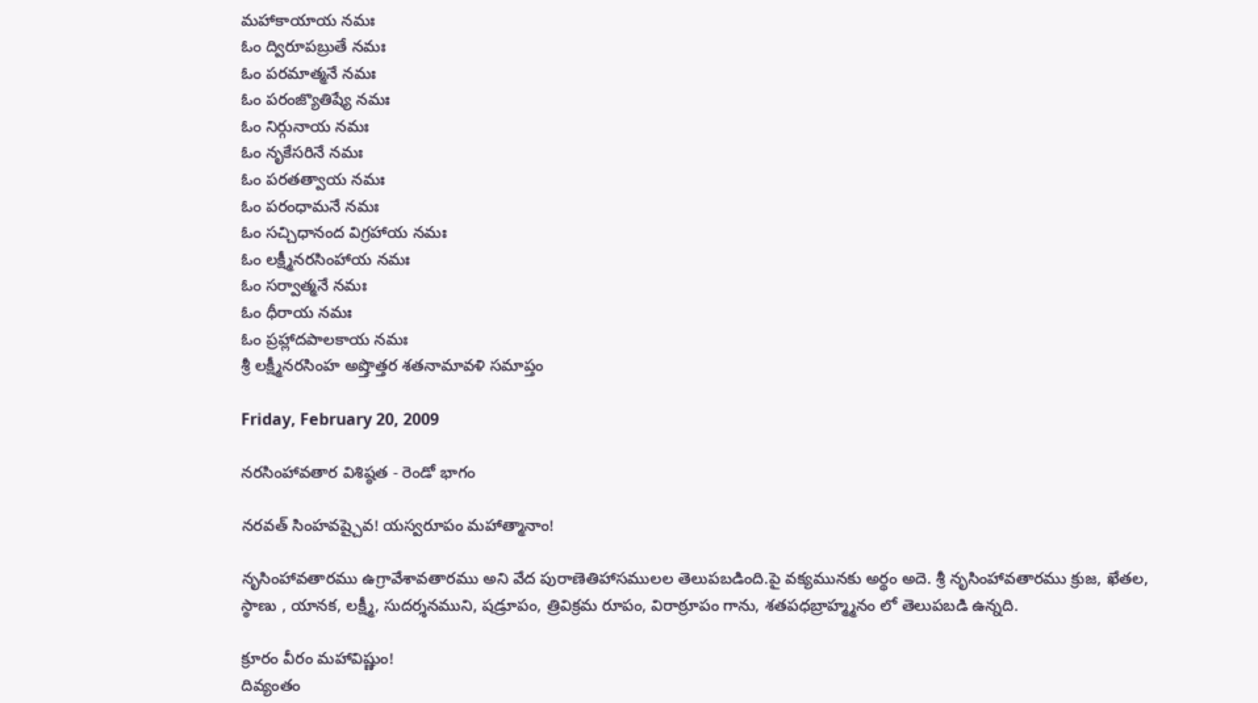మహాకాయాయ నమః
ఓం ద్విరూపబ్రుతే నమః
ఓం పరమాత్మనే నమః
ఓం పరంజ్యొతిష్యే నమః
ఓం నిర్గునాయ నమః
ఓం నృకేసరినే నమః
ఓం పరతత్వాయ నమః
ఓం పరంధామనే నమః
ఓం సచ్చిధానంద విగ్రహాయ నమః
ఓం లక్ష్మీనరసింహాయ నమః
ఓం సర్వాత్మనే నమః
ఓం ధీరాయ నమః
ఓం ప్రహ్లాదపాలకాయ నమః
శ్రీ లక్ష్మీనరసింహ అష్తొత్తర శతనామావళి సమాప్తం

Friday, February 20, 2009

నరసింహావతార విశిష్ఠత - రెండో భాగం

నరవత్ సింహవష్చైవ! యస్వరూపం మహాత్మానాం!

నృసింహావతారము ఉగ్రావేశావతారము అని వేద పురాణెతిహాసములల తెలుపబడింది.పై వక్యమునకు అర్థం అదె. శ్రీ నృసింహావతారము క్రుజ, ఖేతల, స్ఠాణు , యానక, లక్ష్మీ, సుదర్శనముని, షడ్రూపం, త్రివిక్రమ రూపం, విరాఠ్రూపం గాను, శతపధబ్రాహ్మ్మనం లో తెలుపబడి ఉన్నది.

క్రూరం వీరం మహావిష్ణుం!
దివ్యంతం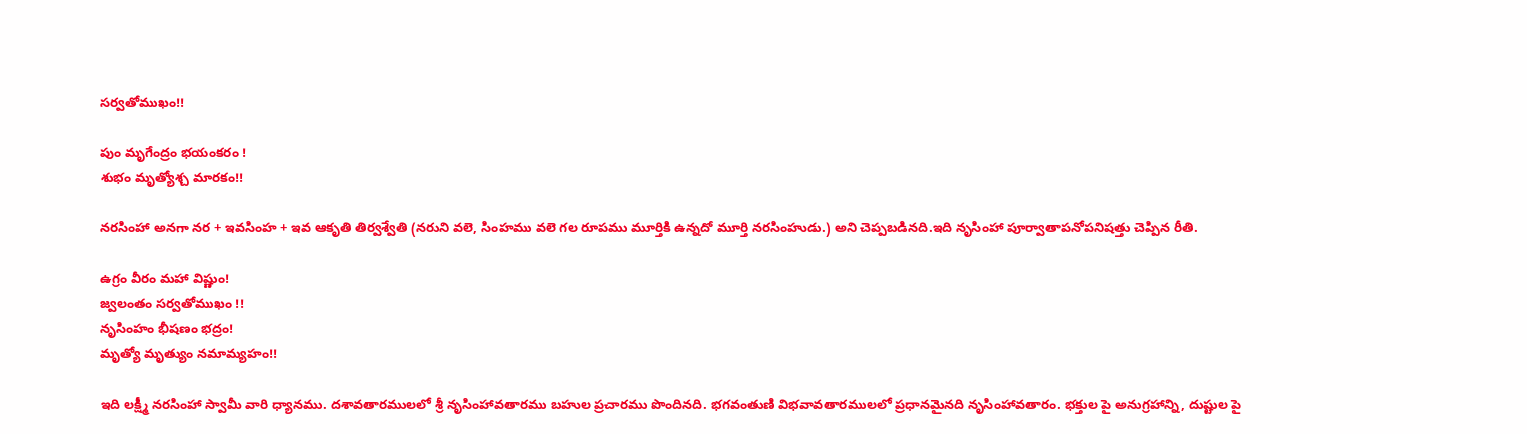సర్వతోముఖం!!

పుం మృగేంద్రం భయంకరం !
శుభం మృత్యోశ్చ మారకం!!

నరసింహా అనగా నర + ఇవసింహ + ఇవ ఆకృతి తిర్వశ్వేతి (నరుని వలె, సింహము వలె గల రూపము మూర్తికి ఉన్నదో మూర్తి నరసింహుడు.) అని చెప్పబడినది.ఇది నృసింహా పూర్వాతాపనోపనిషత్తు చెప్పిన రీతి.

ఉగ్రం వీరం మహా విష్ణుం!
జ్వలంతం సర్వతోముఖం !!
నృసింహం భీషణం భద్రం!
మృత్యో మృత్యుం నమామ్యహం!!

ఇది లక్ష్మీ నరసింహా స్వామీ వారి ధ్యానము. దశావతారములలో శ్రీ నృసింహావతారము బహుల ప్రచారము పొందినది. భగవంతుణి విభవావతారములలో ప్రధానమైనది నృసింహావతారం. భక్తుల పై అనుగ్రహాన్ని, దుష్టుల పై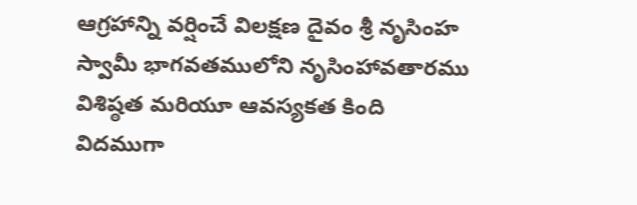ఆగ్రహాన్ని వర్షించే విలక్షణ దైవం శ్రీ నృసింహ స్వామీ భాగవతములోని నృసింహావతారము విశిష్ఠత మరియూ ఆవస్యకత కింది విదముగా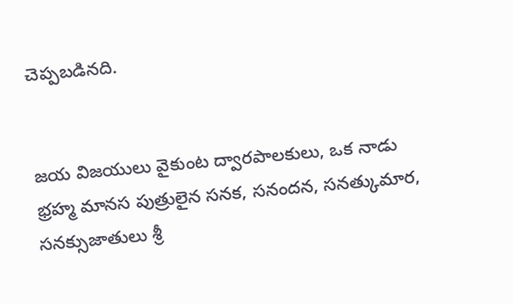చెప్పబడినది.


జయ విజయులు వైకుంట ద్వారపాలకులు, ఒక నాడు భ్రహ్మ మానస పుత్రులైన సనక, సనందన, సనత్కుమార, సనక్సుజాతులు శ్రీ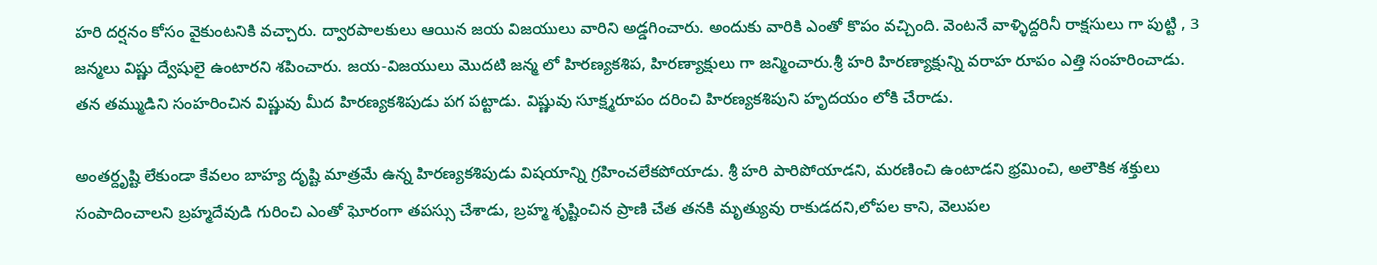హరి దర్షనం కోసం వైకుంటనికి వచ్చారు. ద్వారపాలకులు ఆయిన జయ విజయులు వారిని అడ్డగించారు. అందుకు వారికి ఎంతో కొపం వచ్చింది. వెంటనే వాళ్ళిద్దరినీ రాక్షసులు గా పుట్టి , 3 జన్మలు విష్ణు ద్వేషులై ఉంటారని శపించారు. జయ-విజయులు మొదటి జన్మ లో హిరణ్యకశిప, హిరణ్యాక్షులు గా జన్మించారు.శ్రీ హరి హిరణ్యాక్షున్ని వరాహ రూపం ఎత్తి సంహరించాడు. తన తమ్ముడిని సంహరించిన విష్ణువు మీద హిరణ్యకశిపుడు పగ పట్టాడు. విష్ణువు సూక్ష్మరూపం దరించి హిరణ్యకశిపుని హృదయం లోకి చేరాడు.

అంతర్దృష్టి లేకుండా కేవలం బాహ్య దృష్టి మాత్రమే ఉన్న హిరణ్యకశిపుడు విషయాన్ని గ్రహించలేకపోయాడు. శ్రీ హరి పారిపోయాడని, మరణించి ఉంటాడని భ్రమించి, అలౌకిక శక్తులు సంపాదించాలని బ్రహ్మదేవుడి గురించి ఎంతో ఘోరంగా తపస్సు చేశాడు, బ్రహ్మ శృష్టించిన ప్రాణి చేత తనకి మృత్యువు రాకుడదని,లోపల కాని, వెలుపల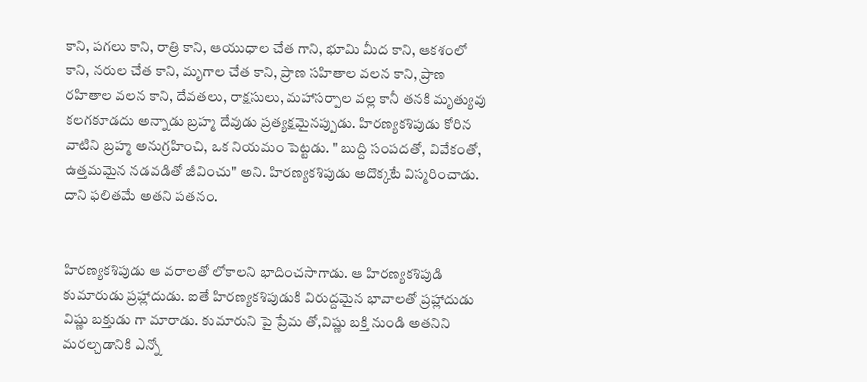కాని, పగలు కాని, రాత్రి కాని, ఆయుధాల చేత గాని, భూమి మీద కాని, ఆకశంలో కాని, నరుల చేత కాని, మృగాల చేత కాని, ప్రాణ సహితాల వలన కాని, ప్రాణ రహితాల వలన కాని, దేవతలు, రాక్షసులు, మహాసర్పాల వల్ల కానీ తనకి మృత్యువు కలగకూడదు అన్నాడు బ్రహ్మ దేవుడు ప్రత్యక్షమైనప్పుడు. హిరణ్యకశిపుడు కోరిన వాటిని బ్రహ్మ అనుగ్రహించి, ఒక నియమం పెట్టడు. " బుద్ది సంపదతో, వివేకంతో, ఉత్తమమైన నడవడితో జీవించు" అని. హిరణ్యకశిపుడు అదొక్కటే విస్మరించాడు. దాని ఫలితమే అతని పతనం.


హిరణ్యకశిపుడు ఆ వరాలతో లోకాలని భాదించసాగాడు. ఆ హిరణ్యకశిపుడి కుమారుడు ప్రహ్లాదుడు. ఐతే హిరణ్యకశిపుడుకి విరుద్దమైన భావాలతో ప్రహ్లాదుడు విష్ణు బక్తుడు గా మారాడు. కుమారుని పై ప్రేమ తో,విష్ణు బక్తి నుండి అతనిని మరల్చడానికి ఎన్నో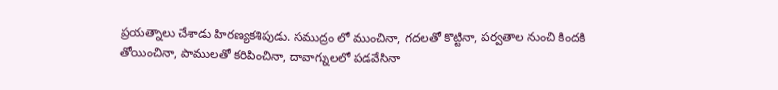ప్రయత్నాలు చేశాడు హిరణ్యకశిపుడు. సముద్రం లో ముంచినా, గదలతో కొట్టినా, పర్వతాల నుంచి కిందకి తోయించినా, పాములతో కరిపించినా, దావాగ్నులలో పడవేసినా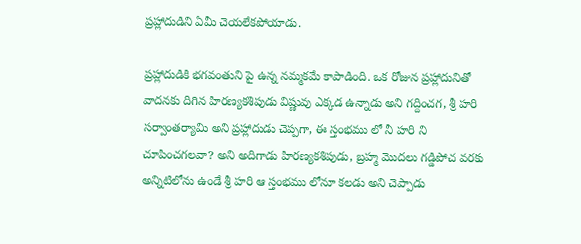ప్రహ్లాదుడిని ఏమీ చెయలేకపోయాడు.

ప్రహ్లాదుడికి భగవంతుని పై ఉన్న నమ్మకమే కాపాడింది. ఒక రోజున ప్రహ్లాదునితో వాదనకు దిగిన హిరణ్యకశిపుడు విష్ణువు ఎక్కడ ఉన్నాడు అని గద్దించగ, శ్రీ హరి సర్వాంతర్యామి అని ప్రహ్లాదుడు చెప్పగా, ఈ స్తంభము లో నీ హరి ని చూపించగలవా? అని అదిగాడు హిరణ్యకశిపుడు, బ్రహ్మ మొదలు గడ్డిపోచ వరకు అన్నిటిలోను ఉండే శ్రీ హరి ఆ స్తంభము లోనూ కలడు అని చెప్పాడు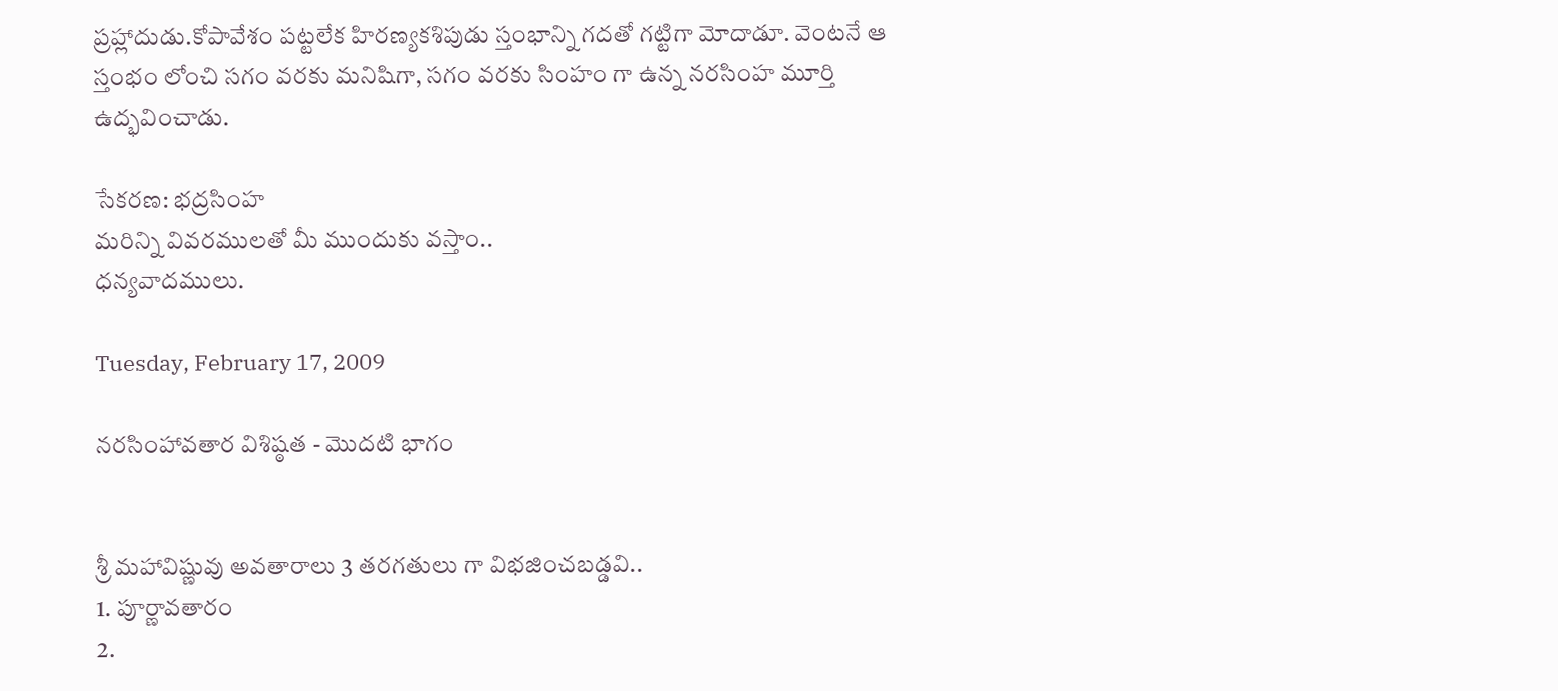ప్రహ్లాదుడు.కోపావేశం పట్టలేక హిరణ్యకశిపుడు స్తంభాన్ని గదతో గట్టిగా మోదాడూ. వెంటనే ఆ స్తంభం లోంచి సగం వరకు మనిషిగా, సగం వరకు సింహం గా ఉన్న నరసింహ మూర్తి ఉద్భవించాడు.

సేకరణ: భద్రసింహ
మరిన్ని వివరములతో మీ ముందుకు వస్తాం..
ధన్యవాదములు.

Tuesday, February 17, 2009

నరసింహావతార విశిష్ఠత - మొదటి భాగం


శ్రీ మహావిష్ణువు అవతారాలు 3 తరగతులు గా విభజించబడ్డవి..
1. పూర్ణావతారం
2.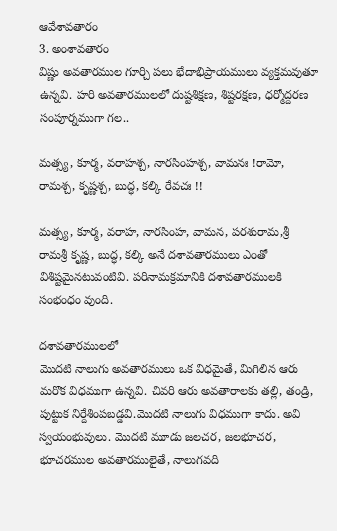ఆవేశావతారం
3. అంశావతారం
విష్ణు అవతారముల గూర్చి పలు భేదాభిప్రాయములు వ్యక్తమవుతూ ఉన్నవి. హరి అవతారములలో దుష్టశిక్షణ, శిష్టరక్షణ, ధర్మోద్దరణ సంపూర్నముగా గల..

మత్స్య, కూర్మ, వరాహశ్చ, నారసింహశ్చ, వామనః !రామో, రామశ్చ, కృష్ణశ్చ, బుద్ధ, కల్కి రేవచః !!

మత్స్య, కూర్మ, వరాహ, నారసింహ, వామన, పరశురామ,శ్రీ రామశ్రీ కృష్ణ, బుద్ధ, కల్కి అనే దశావతారములు ఎంతో విశిష్టమైనటువంటివి. పరినామక్రమానికి దశావతారములకి సంభంధం వుంది.

దశావతారములలో
మొదటి నాలుగు అవతారములు ఒక విధమైతే, మిగిలిన ఆరు మరొక విధముగా ఉన్నవి. చివరి ఆరు అవతారాలకు తల్లి, తండ్రి, పుట్టుక నిర్దేశింపబడ్డవి.మొదటి నాలుగు విధముగా కాదు. అవి స్వయంభువులు. మొదటి మూడు జలచర, జలభూచర, భూచరముల అవతారములైతే, నాలుగవది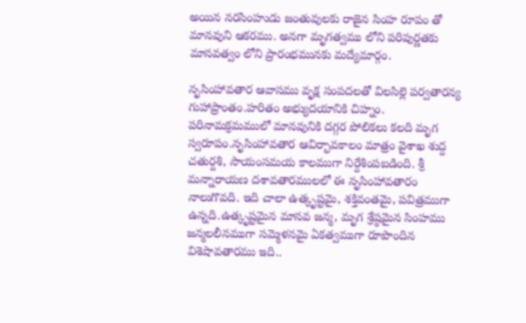అయిన నరసింహుడు జంతువులకు రాజైన సింహ రూపం తో మానవుని ఆకరము. అనగా మృగత్వము లోని పరిపుర్ణతకు మానవత్వం లోని ప్రారంభమునకు మద్యేమార్గం.

నృసింహావతార ఆవాసము వృక్ష సంపదలతో విలసిల్లె పర్వతారన్య గుహాప్రాంతం.హరితం అభ్యుదయానికి చిహ్నం. పరినామక్రమములో మానవునికి దగ్గర పోలికలు కలది మృగ స్వరూపం.నృసింహావతార ఆవిర్భావకాలం మాత్రం వైశాఖ శుద్ద చతుర్దశి, సాయంసమయ కాలముగా నిర్దేశింపబడింది. శ్రీ మన్నారాయణ దశావతారములలో ఈ నృసింహావతారం నాలుగొవది. ఇది చాలా ఉత్కృష్టమై, శక్తివంతమై, పవిత్రముగా ఉన్నది.ఉత్కృష్టమైన మానవ జన్మ, మృగ శ్రేష్ఠమైన సింహము జన్మలలీనముగా సమ్మెళనమై ఏకత్వముగా రూపొందిన విశెషావతారము ఇది..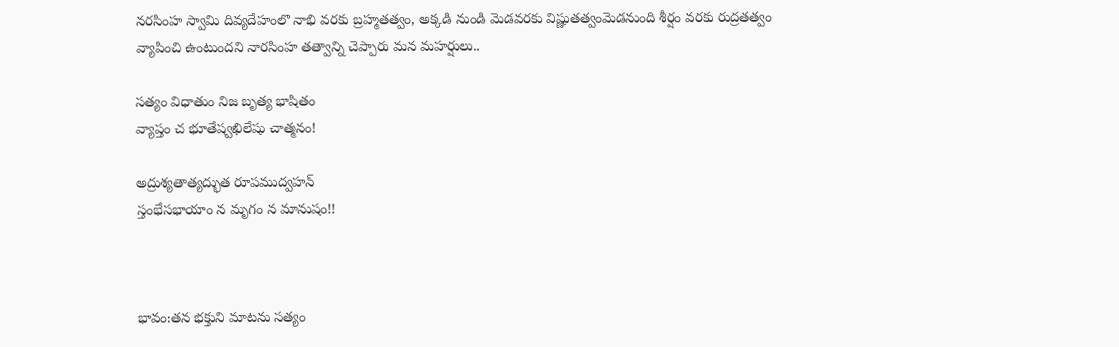నరసింహ స్వామి దివ్యదేహంలొ నాభి వరకు బ్రహ్మతత్వం, అక్కడి నుండి మెడవరకు విష్ణుతత్వంమెడనుంది శీర్షం వరకు రుద్రతత్వం వ్యాపించి ఉంటుందని నారసింహ తత్వాన్ని చెప్పారు మన మహర్షులు..

సత్యం విధాతుం నిజ బృత్య భాషితం
వ్యాప్తం చ భూతేష్వఖిలేషు చాత్మనం!

అద్రుశ్యతాత్యద్భుత రూపముద్వహన్
స్తంభేసభాయాం న మృగం న మానుషం!!



భావం:తన భక్తుని మాటను సత్యం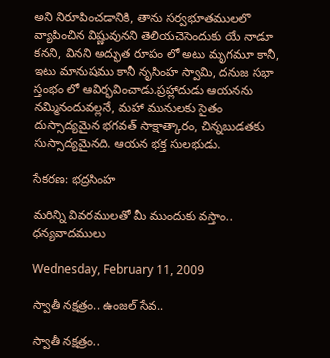అని నిరూపించడానికి, తాను సర్వభూతములలొ వ్యాపించిన విష్ణువునని తెలియచెసెందుకు యే నాడూ కనని, వినని అద్భుత రూపం లో అటు మృగమూ కానీ, ఇటు మానుషము కానీ నృసింహ స్వామి, దనుజ సభా స్తంభం లో ఆవిర్భవించాడు.ప్రహ్లాదుడు ఆయనను నమ్మినందువల్లనే, మహా మునులకు సైతం దుస్సాద్యమైన భగవత్ సాక్షాత్కారం, చిన్నబుడతకు సుస్సాద్యమైనది. ఆయన భక్త సులభుడు.

సేకరణ: భద్రసింహ

మరిన్ని వివరములతో మీ ముందుకు వస్తాం..
ధన్యవాదములు

Wednesday, February 11, 2009

స్వాతీ నక్షత్రం.. ఉంజల్ సేవ..

స్వాతీ నక్షత్రం..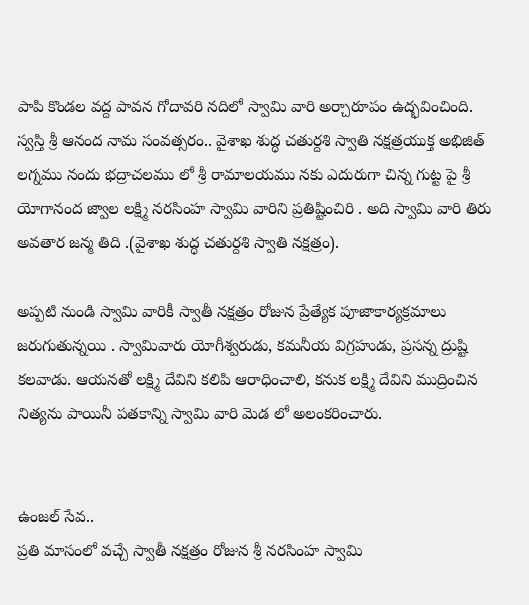పాపి కొండల వద్ద పావన గోదావరి నదిలో స్వామి వారి అర్చారూపం ఉద్భవించింది. స్వస్తి శ్రీ ఆనంద నామ సంవత్సరం.. వైశాఖ శుద్ధ చతుర్దశి స్వాతి నక్షత్రయుక్త అభిజిత్ లగ్నము నందు భద్రాచలము లో శ్రీ రామాలయము నకు ఎదురుగా చిన్న గుట్ట పై శ్రీ యోగానంద జ్వాల లక్ష్మి నరసింహ స్వామి వారిని ప్రతిష్టించిరి . అది స్వామి వారి తిరు అవతార జన్మ తిది .(వైశాఖ శుద్ధ చతుర్దశి స్వాతి నక్షత్రం).

అప్పటి నుండి స్వామి వారికీ స్వాతీ నక్షత్రం రోజున ప్రేత్యేక పూజాకార్యక్రమాలు జరుగుతున్నయి . స్వామివారు యోగీశ్వరుడు, కమనీయ విగ్రహుడు, ప్రసన్న ద్రుష్టి కలవాడు. ఆయనతో లక్ష్మి దేవిని కలిపి ఆరాధించాలి, కనుక లక్ష్మి దేవిని ముద్రించిన నిత్యను పాయినీ పతకాన్ని స్వామి వారి మెడ లో అలంకరించారు.


ఉంజల్ సేవ..
ప్రతి మాసంలో వచ్చే స్వాతీ నక్షత్రం రోజున శ్రీ నరసింహ స్వామి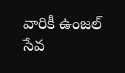వారికీ ఉంజల్ సేవ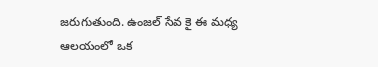జరుగుతుంది. ఉంజల్ సేవ కై ఈ మధ్య ఆలయంలో ఒక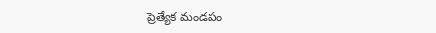ప్రెత్యేక మండపం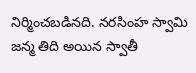నిర్మించబడినది. నరసింహ స్వామి జన్మ తిది అయిన స్వాతీ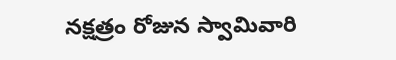నక్షత్రం రోజున స్వామివారి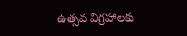ఉత్సవ విగ్రహాలకు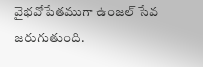వైభవోపేతముగా ఉంజల్ సేవ జరుగుతుంది.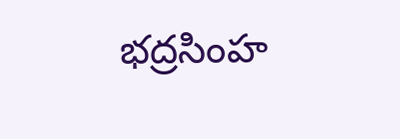భద్రసింహ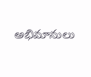అభిమానులు